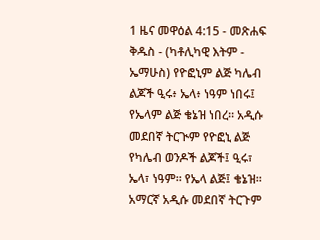1 ዜና መዋዕል 4:15 - መጽሐፍ ቅዱስ - (ካቶሊካዊ እትም - ኤማሁስ) የዮፎኒም ልጅ ካሌብ ልጆች ዒሩ፥ ኤላ፥ ነዓም ነበሩ፤ የኤላም ልጅ ቄኔዝ ነበረ። አዲሱ መደበኛ ትርጒም የዮፎኒ ልጅ የካሌብ ወንዶች ልጆች፤ ዒሩ፣ ኤላ፣ ነዓም። የኤላ ልጅ፤ ቄኔዝ። አማርኛ አዲሱ መደበኛ ትርጉም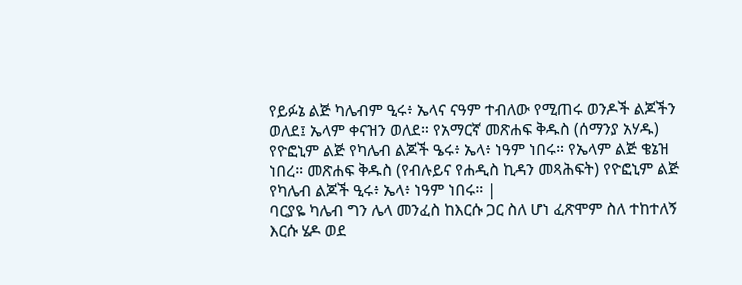የይፉኔ ልጅ ካሌብም ዒሩ፥ ኤላና ናዓም ተብለው የሚጠሩ ወንዶች ልጆችን ወለደ፤ ኤላም ቀናዝን ወለደ። የአማርኛ መጽሐፍ ቅዱስ (ሰማንያ አሃዱ) የዮፎኒም ልጅ የካሌብ ልጆች ዔሩ፥ ኤላ፥ ነዓም ነበሩ። የኤላም ልጅ ቄኔዝ ነበረ። መጽሐፍ ቅዱስ (የብሉይና የሐዲስ ኪዳን መጻሕፍት) የዮፎኒም ልጅ የካሌብ ልጆች ዒሩ፥ ኤላ፥ ነዓም ነበሩ። |
ባርያዬ ካሌብ ግን ሌላ መንፈስ ከእርሱ ጋር ስለ ሆነ ፈጽሞም ስለ ተከተለኝ እርሱ ሄዶ ወደ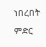ነበረበት ምድር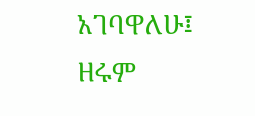አገባዋለሁ፤ ዘሩም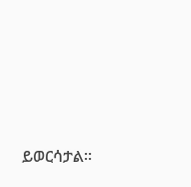ይወርሳታል።